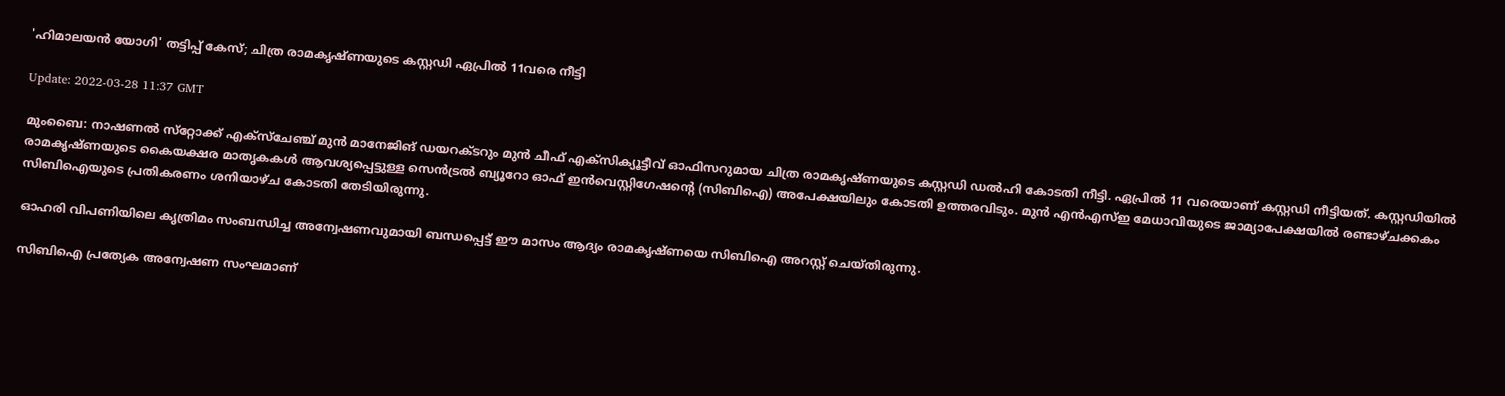'ഹിമാലയന്‍ യോഗി' തട്ടിപ്പ് കേസ്; ചിത്ര രാമകൃഷ്ണയുടെ കസ്റ്റഡി ഏപ്രില്‍ 11വരെ നീട്ടി

Update: 2022-03-28 11:37 GMT

മുംബൈ: നാഷണല്‍ സ്‌റ്റോക്ക് എക്‌സ്‌ചേഞ്ച് മുന്‍ മാനേജിങ് ഡയറക്ടറും മുന്‍ ചീഫ് എക്‌സിക്യൂട്ടീവ് ഓഫിസറുമായ ചിത്ര രാമകൃഷ്ണയുടെ കസ്റ്റഡി ഡല്‍ഹി കോടതി നീട്ടി. ഏപ്രില്‍ 11 വരെയാണ് കസ്റ്റഡി നീട്ടിയത്. കസ്റ്റഡിയില്‍ രാമകൃഷ്ണയുടെ കൈയക്ഷര മാതൃകകള്‍ ആവശ്യപ്പെട്ടുള്ള സെന്‍ട്രല്‍ ബ്യൂറോ ഓഫ് ഇന്‍വെസ്റ്റിഗേഷന്റെ (സിബിഐ) അപേക്ഷയിലും കോടതി ഉത്തരവിടും. മുന്‍ എന്‍എസ്ഇ മേധാവിയുടെ ജാമ്യാപേക്ഷയില്‍ രണ്ടാഴ്ചക്കകം സിബിഐയുടെ പ്രതികരണം ശനിയാഴ്ച കോടതി തേടിയിരുന്നു.

ഓഹരി വിപണിയിലെ കൃത്രിമം സംബന്ധിച്ച അന്വേഷണവുമായി ബന്ധപ്പെട്ട് ഈ മാസം ആദ്യം രാമകൃഷ്ണയെ സിബിഐ അറസ്റ്റ് ചെയ്തിരുന്നു.

സിബിഐ പ്രത്യേക അന്വേഷണ സംഘമാണ്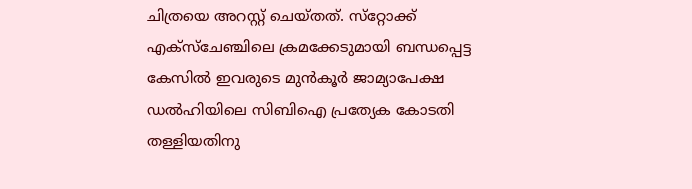ചിത്രയെ അറസ്റ്റ് ചെയ്തത്. സ്‌റ്റോക്ക് എക്‌സ്‌ചേഞ്ചിലെ ക്രമക്കേടുമായി ബന്ധപ്പെട്ട കേസില്‍ ഇവരുടെ മുന്‍കൂര്‍ ജാമ്യാപേക്ഷ ഡല്‍ഹിയിലെ സിബിഐ പ്രത്യേക കോടതി തള്ളിയതിനു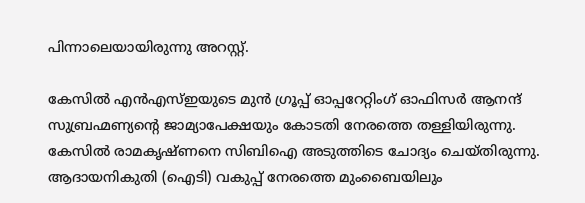പിന്നാലെയായിരുന്നു അറസ്റ്റ്.

കേസില്‍ എന്‍എസ്ഇയുടെ മുന്‍ ഗ്രൂപ്പ് ഓപ്പറേറ്റിംഗ് ഓഫിസര്‍ ആനന്ദ് സുബ്രഹ്മണ്യന്റെ ജാമ്യാപേക്ഷയും കോടതി നേരത്തെ തള്ളിയിരുന്നു. കേസില്‍ രാമകൃഷ്ണനെ സിബിഐ അടുത്തിടെ ചോദ്യം ചെയ്തിരുന്നു. ആദായനികുതി (ഐടി) വകുപ്പ് നേരത്തെ മുംബൈയിലും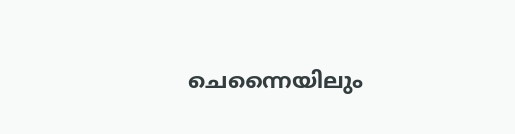ചെന്നൈയിലും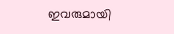ഇവരുമായി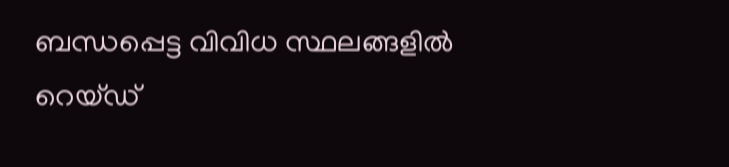ബന്ധപ്പെട്ട വിവിധ സ്ഥലങ്ങളില്‍ റെയ്ഡ്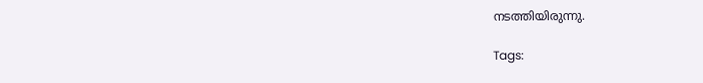നടത്തിയിരുന്നു.

Tags: